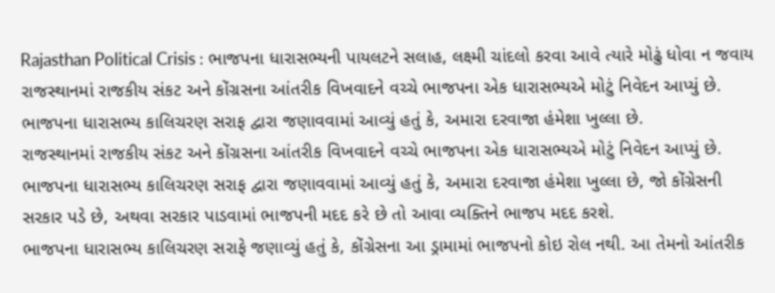Rajasthan Political Crisis : ભાજપના ધારાસભ્યની પાયલટને સલાહ, લક્ષ્મી ચાંદલો કરવા આવે ત્યારે મોઢું ધોવા ન જવાય
રાજસ્થાનમાં રાજકીય સંકટ અને કોંગ્રસના આંતરીક વિખવાદને વચ્ચે ભાજપના એક ધારાસભ્યએ મોટું નિવેદન આપ્યું છે. ભાજપના ધારાસભ્ય કાલિચરણ સરાફ દ્વારા જણાવવામાં આવ્યું હતું કે, અમારા દરવાજા હંમેશા ખુલ્લા છે.
રાજસ્થાનમાં રાજકીય સંકટ અને કોંગ્રસના આંતરીક વિખવાદને વચ્ચે ભાજપના એક ધારાસભ્યએ મોટું નિવેદન આપ્યું છે. ભાજપના ધારાસભ્ય કાલિચરણ સરાફ દ્વારા જણાવવામાં આવ્યું હતું કે, અમારા દરવાજા હંમેશા ખુલ્લા છે, જો કોંગ્રેસની સરકાર પડે છે, અથવા સરકાર પાડવામાં ભાજપની મદદ કરે છે તો આવા વ્યક્તિને ભાજપ મદદ કરશે.
ભાજપના ધારાસભ્ય કાલિચરણ સરાફે જણાવ્યું હતું કે, કોંગ્રેસના આ ડ્રામામાં ભાજપનો કોઇ રોલ નથી. આ તેમનો આંતરીક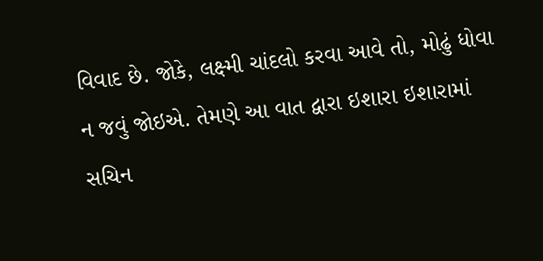વિવાદ છે. જોકે, લક્ષ્મી ચાંદલો કરવા આવે તો, મોઢું ધોવા ન જવું જોઇએ. તેમણે આ વાત દ્વારા ઇશારા ઇશારામાં સચિન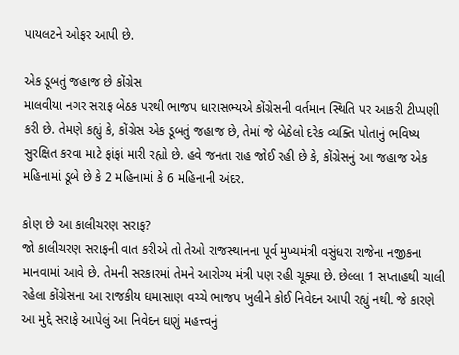પાયલટને ઓફર આપી છે.

એક ડૂબતું જહાજ છે કોંગ્રેસ
માલવીયા નગર સરાફ બેઠક પરથી ભાજપ ધારાસભ્યએ કોંગ્રેસની વર્તમાન સ્થિતિ પર આકરી ટીપ્પણી કરી છે. તેમણે કહ્યું કે, કોંગ્રેસ એક ડૂબતું જહાજ છે, તેમાં જે બેઠેલો દરેક વ્યક્તિ પોતાનું ભવિષ્ય સુરક્ષિત કરવા માટે ફાંફાં મારી રહ્યો છે. હવે જનતા રાહ જોઈ રહી છે કે, કોંગ્રેસનું આ જહાજ એક મહિનામાં ડૂબે છે કે 2 મહિનામાં કે 6 મહિનાની અંદર.

કોણ છે આ કાલીચરણ સરાફ?
જો કાલીચરણ સરાફની વાત કરીએ તો તેઓ રાજસ્થાનના પૂર્વ મુખ્યમંત્રી વસુંધરા રાજેના નજીકના માનવામાં આવે છે. તેમની સરકારમાં તેમને આરોગ્ય મંત્રી પણ રહી ચૂક્યા છે. છેલ્લા 1 સપ્તાહથી ચાલી રહેલા કોંગ્રેસના આ રાજકીય ઘમાસાણ વચ્ચે ભાજપ ખુલીને કોઈ નિવેદન આપી રહ્યું નથી. જે કારણે આ મુદ્દે સરાફે આપેલું આ નિવેદન ઘણું મહત્ત્વનું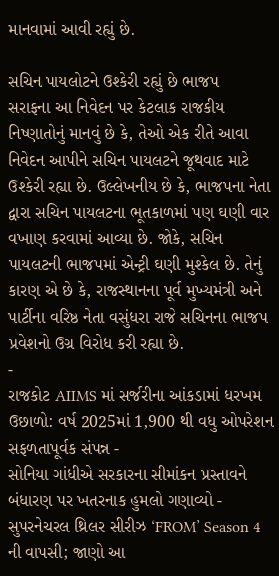માનવામાં આવી રહ્યું છે.

સચિન પાયલોટને ઉશ્કેરી રહ્યું છે ભાજપ
સરાફના આ નિવેદન પર કેટલાક રાજકીય નિષ્ણાતોનું માનવું છે કે, તેઓ એક રીતે આવા નિવેદન આપીને સચિન પાયલટને જૂથવાદ માટે ઉશ્કેરી રહ્યા છે. ઉલ્લેખનીય છે કે, ભાજપના નેતા દ્વારા સચિન પાયલટના ભૂતકાળમાં પણ ઘણી વાર વખાણ કરવામાં આવ્યા છે. જોકે, સચિન પાયલટની ભાજપમાં એન્ટ્રી ઘણી મુશ્કેલ છે. તેનું કારણ એ છે કે, રાજસ્થાનના પૂર્વ મુખ્યમંત્રી અને પાર્ટીના વરિષ્ઠ નેતા વસુંધરા રાજે સચિનના ભાજપ પ્રવેશનો ઉગ્ર વિરોધ કરી રહ્યા છે.
-
રાજકોટ AIIMS માં સર્જરીના આંકડામાં ધરખમ ઉછાળો: વર્ષ 2025માં 1,900 થી વધુ ઓપરેશન સફળતાપૂર્વક સંપન્ન -
સોનિયા ગાંધીએ સરકારના સીમાંકન પ્રસ્તાવને બંધારણ પર ખતરનાક હુમલો ગણાવ્યો -
સુપરનેચરલ થ્રિલર સીરીઝ ‘FROM’ Season 4 ની વાપસી; જાણો આ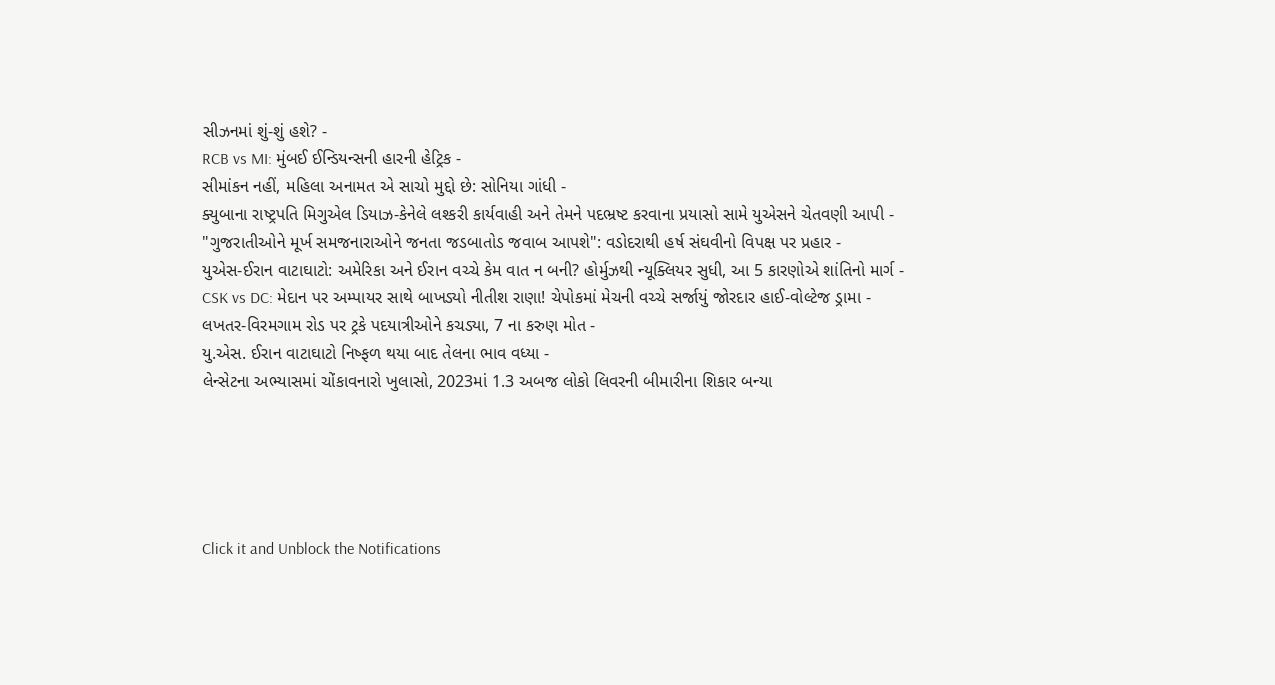સીઝનમાં શું-શું હશે? -
RCB vs MI: મુંબઈ ઈન્ડિયન્સની હારની હેટ્રિક -
સીમાંકન નહીં, મહિલા અનામત એ સાચો મુદ્દો છે: સોનિયા ગાંધી -
ક્યુબાના રાષ્ટ્રપતિ મિગુએલ ડિયાઝ-કેનેલે લશ્કરી કાર્યવાહી અને તેમને પદભ્રષ્ટ કરવાના પ્રયાસો સામે યુએસને ચેતવણી આપી -
"ગુજરાતીઓને મૂર્ખ સમજનારાઓને જનતા જડબાતોડ જવાબ આપશે": વડોદરાથી હર્ષ સંઘવીનો વિપક્ષ પર પ્રહાર -
યુએસ-ઈરાન વાટાઘાટો: અમેરિકા અને ઈરાન વચ્ચે કેમ વાત ન બની? હોર્મુઝથી ન્યૂક્લિયર સુધી, આ 5 કારણોએ શાંતિનો માર્ગ -
CSK vs DC: મેદાન પર અમ્પાયર સાથે બાખડ્યો નીતીશ રાણા! ચેપોકમાં મેચની વચ્ચે સર્જાયું જોરદાર હાઈ-વોલ્ટેજ ડ્રામા -
લખતર-વિરમગામ રોડ પર ટ્રકે પદયાત્રીઓને કચડ્યા, 7 ના કરુણ મોત -
યુ.એસ. ઈરાન વાટાઘાટો નિષ્ફળ થયા બાદ તેલના ભાવ વધ્યા -
લેન્સેટના અભ્યાસમાં ચોંકાવનારો ખુલાસો, 2023માં 1.3 અબજ લોકો લિવરની બીમારીના શિકાર બન્યા





Click it and Unblock the Notifications